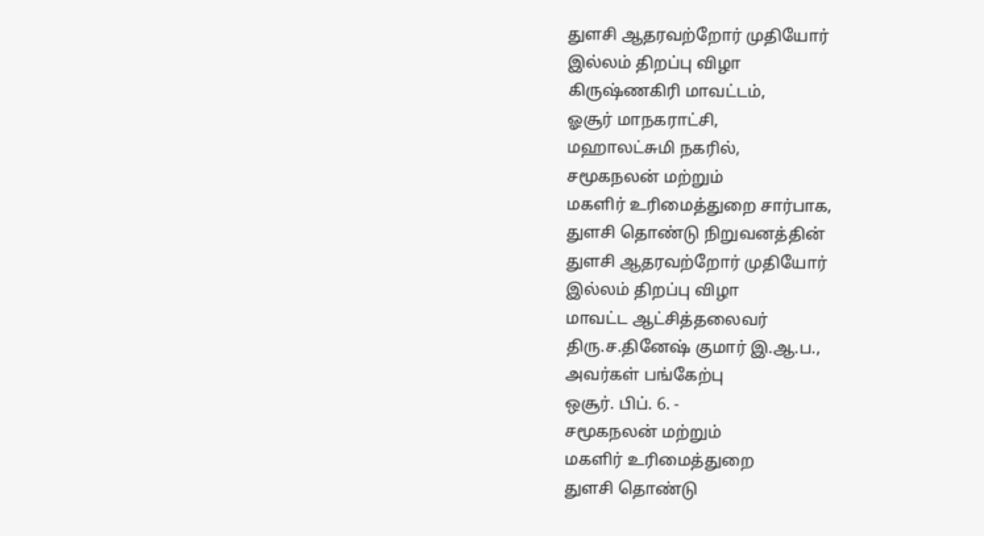துளசி ஆதரவற்றோர் முதியோர்
இல்லம் திறப்பு விழா
கிருஷ்ணகிரி மாவட்டம்,
ஓசூர் மாநகராட்சி,
மஹாலட்சுமி நகரில்,
சமூகநலன் மற்றும்
மகளிர் உரிமைத்துறை சார்பாக,
துளசி தொண்டு நிறுவனத்தின்
துளசி ஆதரவற்றோர் முதியோர்
இல்லம் திறப்பு விழா
மாவட்ட ஆட்சித்தலைவர்
திரு.ச.தினேஷ் குமார் இ.ஆ.ப.,
அவர்கள் பங்கேற்பு
ஒசூர். பிப். 6. -
சமூகநலன் மற்றும்
மகளிர் உரிமைத்துறை
துளசி தொண்டு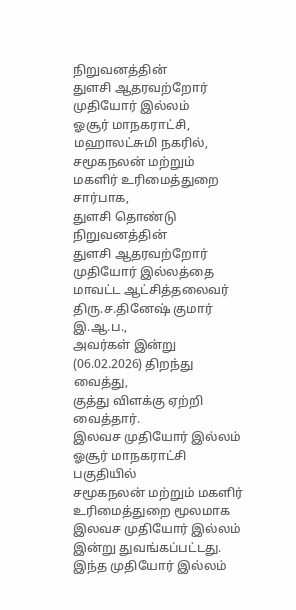நிறுவனத்தின்
துளசி ஆதரவற்றோர்
முதியோர் இல்லம்
ஓசூர் மாநகராட்சி,
மஹாலட்சுமி நகரில்,
சமூகநலன் மற்றும்
மகளிர் உரிமைத்துறை சார்பாக,
துளசி தொண்டு நிறுவனத்தின்
துளசி ஆதரவற்றோர்
முதியோர் இல்லத்தை
மாவட்ட ஆட்சித்தலைவர்
திரு.ச.தினேஷ் குமார் இ.ஆ.ப.,
அவர்கள் இன்று (06.02.2026) திறந்து வைத்து,
குத்து விளக்கு ஏற்றி வைத்தார்.
இலவச முதியோர் இல்லம்
ஓசூர் மாநகராட்சி பகுதியில்
சமூகநலன் மற்றும் மகளிர்
உரிமைத்துறை மூலமாக
இலவச முதியோர் இல்லம்
இன்று துவங்கப்பட்டது.
இந்த முதியோர் இல்லம்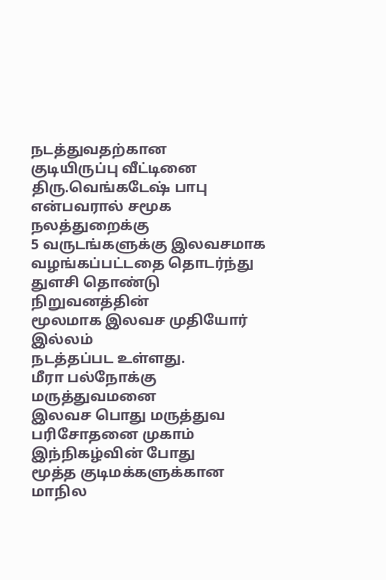நடத்துவதற்கான
குடியிருப்பு வீட்டினை
திரு.வெங்கடேஷ் பாபு
என்பவரால் சமூக நலத்துறைக்கு
5 வருடங்களுக்கு இலவசமாக
வழங்கப்பட்டதை தொடர்ந்து
துளசி தொண்டு நிறுவனத்தின்
மூலமாக இலவச முதியோர் இல்லம்
நடத்தப்பட உள்ளது.
மீரா பல்நோக்கு மருத்துவமனை
இலவச பொது மருத்துவ
பரிசோதனை முகாம்
இந்நிகழ்வின் போது
மூத்த குடிமக்களுக்கான
மாநில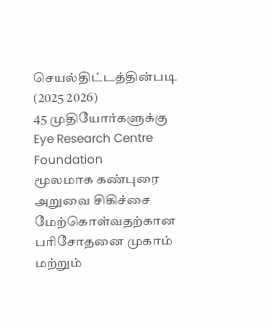செயல்திட்டத்தின்படி (2025 2026)
45 முதியோர்களுக்கு
Eye Research Centre
Foundation
மூலமாக கண்புரை அறுவை சிகிச்சை
மேற்கொள்வதற்கான
பரிசோதனை முகாம் மற்றும்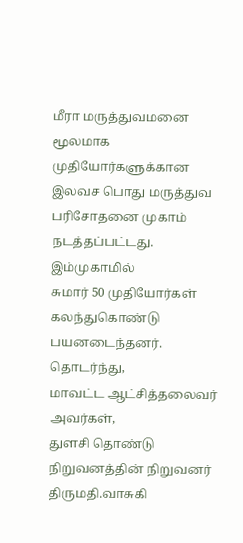மீரா மருத்துவமனை மூலமாக
முதியோர்களுக்கான
இலவச பொது மருத்துவ
பரிசோதனை முகாம் நடத்தப்பட்டது.
இம்முகாமில்
சுமார் 50 முதியோர்கள் கலந்துகொண்டு பயனடைந்தனர்.
தொடர்ந்து,
மாவட்ட ஆட்சித்தலைவர் அவர்கள்,
துளசி தொண்டு நிறுவனத்தின் நிறுவனர்
திருமதி.வாசுகி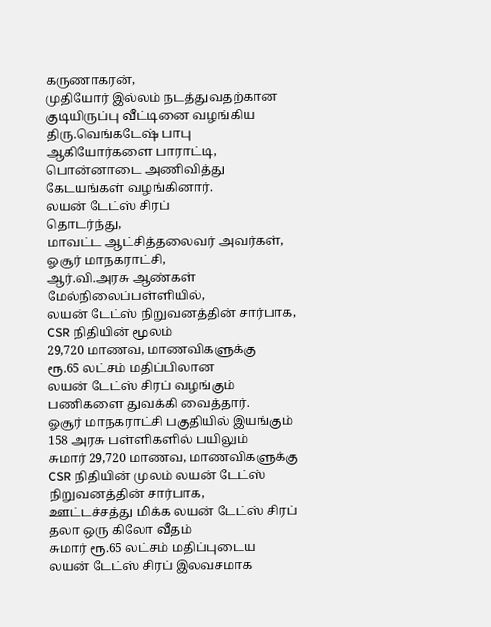கருணாகரன்,
முதியோர் இல்லம் நடத்துவதற்கான
குடியிருப்பு வீட்டினை வழங்கிய
திரு.வெங்கடேஷ் பாபு
ஆகியோர்களை பாராட்டி,
பொன்னாடை அணிவித்து
கேடயங்கள் வழங்கினார்.
லயன் டேட்ஸ் சிரப்
தொடர்ந்து,
மாவட்ட ஆட்சித்தலைவர் அவர்கள்,
ஓசூர் மாநகராட்சி,
ஆர்.வி.அரசு ஆண்கள்
மேல்நிலைப்பள்ளியில்,
லயன் டேட்ஸ் நிறுவனத்தின் சார்பாக,
CSR நிதியின் மூலம்
29,720 மாணவ, மாணவிகளுக்கு
ரூ.65 லட்சம் மதிப்பிலான
லயன் டேட்ஸ் சிரப் வழங்கும்
பணிகளை துவக்கி வைத்தார்.
ஓசூர் மாநகராட்சி பகுதியில் இயங்கும்
158 அரசு பள்ளிகளில் பயிலும்
சுமார் 29,720 மாணவ, மாணவிகளுக்கு
CSR நிதியின் முலம் லயன் டேட்ஸ்
நிறுவனத்தின் சார்பாக,
ஊட்டச்சத்து மிக்க லயன் டேட்ஸ் சிரப்
தலா ஒரு கிலோ வீதம்
சுமார் ரூ.65 லட்சம் மதிப்புடைய
லயன் டேட்ஸ் சிரப் இலவசமாக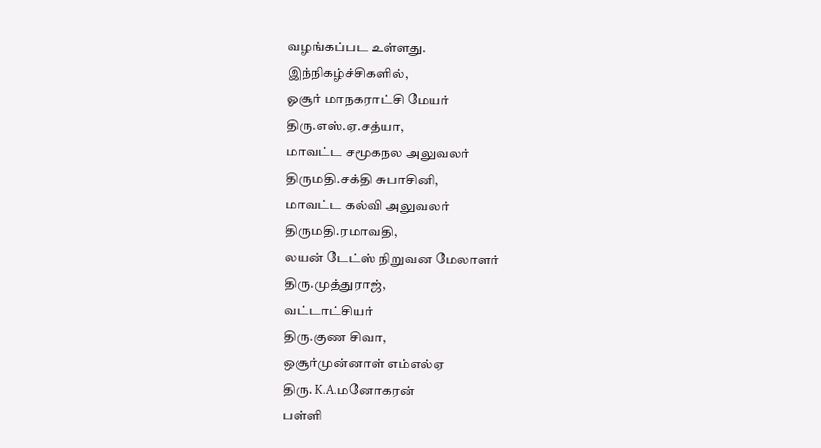வழங்கப்பட உள்ளது.
இந்நிகழ்ச்சிகளில்,
ஓசூர் மாநகராட்சி மேயர்
திரு.எஸ்.ஏ.சத்யா,
மாவட்ட சமூகநல அலுவலர்
திருமதி.சக்தி சுபாசினி,
மாவட்ட கல்வி அலுவலர்
திருமதி.ரமாவதி,
லயன் டேட்ஸ் நிறுவன மேலாளர்
திரு.முத்துராஜ்,
வட்டாட்சியர்
திரு.குண சிவா,
ஒசூர்முன்னாள் எம்எல்ஏ
திரு. K.A.மனோகரன்
பள்ளி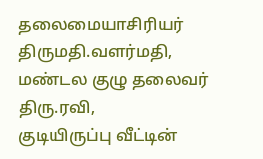தலைமையாசிரியர்
திருமதி.வளர்மதி,
மண்டல குழு தலைவர்
திரு.ரவி,
குடியிருப்பு வீட்டின்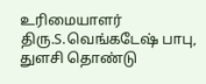உரிமையாளர்
திரு.S.வெங்கடேஷ் பாபு,
துளசி தொண்டு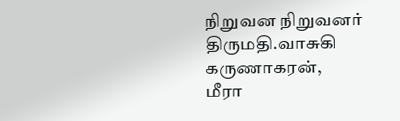நிறுவன நிறுவனர்
திருமதி.வாசுகி கருணாகரன்,
மீரா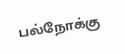பல்நோக்கு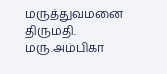மருத்துவமனை
திருமதி. மரு.அம்பிகா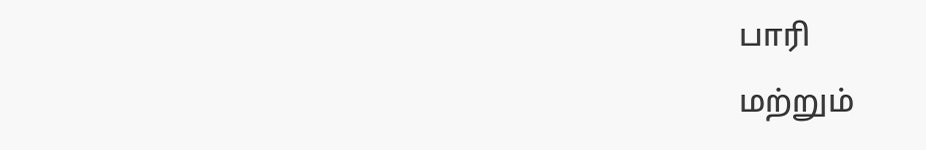பாரி
மற்றும்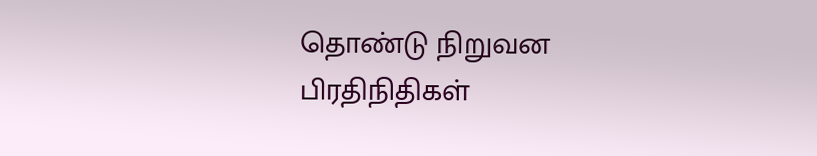தொண்டு நிறுவன பிரதிநிதிகள்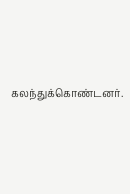கலந்துக்கொண்டனர்.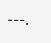---.